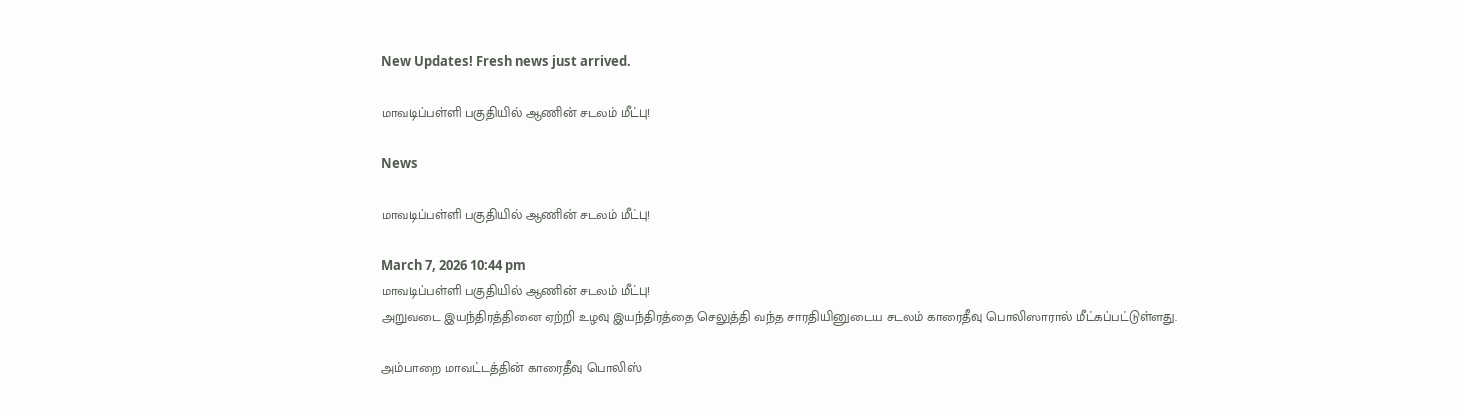New Updates! Fresh news just arrived.

மாவடிப்பள்ளி பகுதியில் ஆணின் சடலம் மீட்பு!

News

மாவடிப்பள்ளி பகுதியில் ஆணின் சடலம் மீட்பு!

March 7, 2026 10:44 pm
மாவடிப்பள்ளி பகுதியில் ஆணின் சடலம் மீட்பு!
அறுவடை இயந்திரத்தினை ஏற்றி உழவு இயந்திரத்தை செலுத்தி வந்த சாரதியினுடைய சடலம் காரைதீவு பொலிஸாரால் மீட்கப்பட்டுள்ளது.

அம்பாறை மாவட்டத்தின் காரைதீவு பொலிஸ்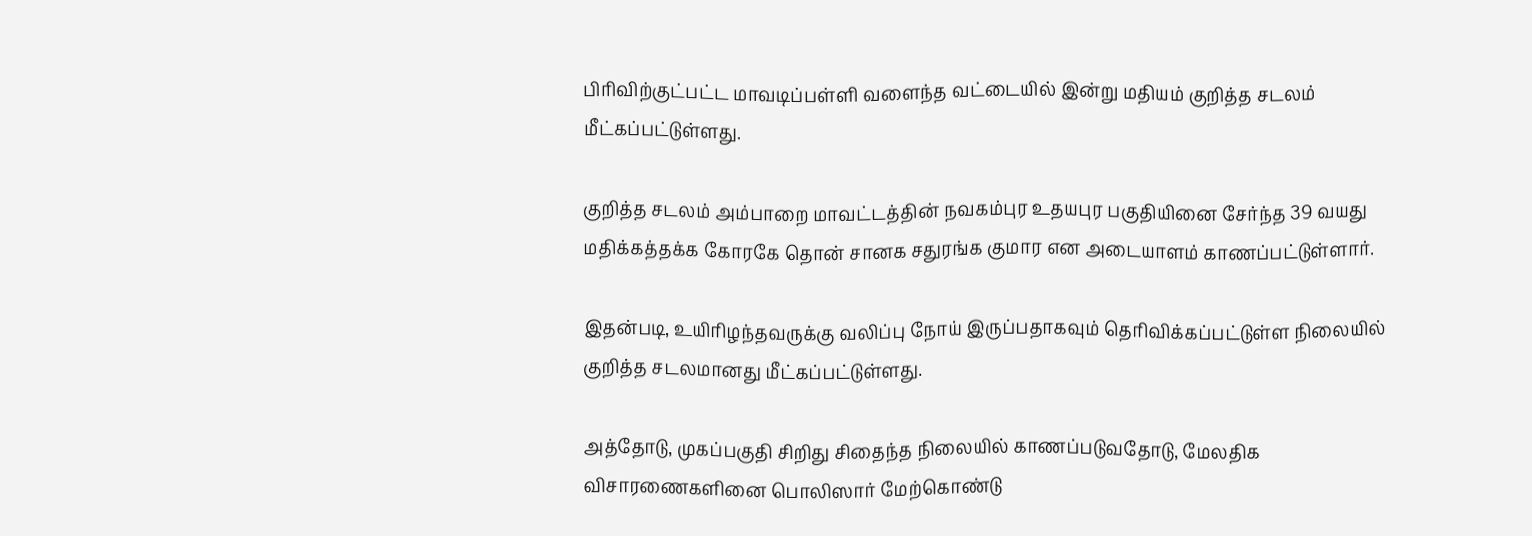பிரிவிற்குட்பட்ட மாவடிப்பள்ளி வளைந்த வட்டையில் இன்று மதியம் குறித்த சடலம் மீட்கப்பட்டுள்ளது.

குறித்த சடலம் அம்பாறை மாவட்டத்தின் நவகம்புர உதயபுர பகுதியினை சேர்ந்த 39 வயது மதிக்கத்தக்க கோரகே தொன் சானக சதுரங்க குமார என அடையாளம் காணப்பட்டுள்ளார்.

இதன்படி, உயிரிழந்தவருக்கு வலிப்பு நோய் இருப்பதாகவும் தெரிவிக்கப்பட்டுள்ள நிலையில் குறித்த சடலமானது மீட்கப்பட்டுள்ளது.

அத்தோடு, முகப்பகுதி சிறிது சிதைந்த நிலையில் காணப்படுவதோடு, மேலதிக விசாரணைகளினை பொலிஸார் மேற்கொண்டு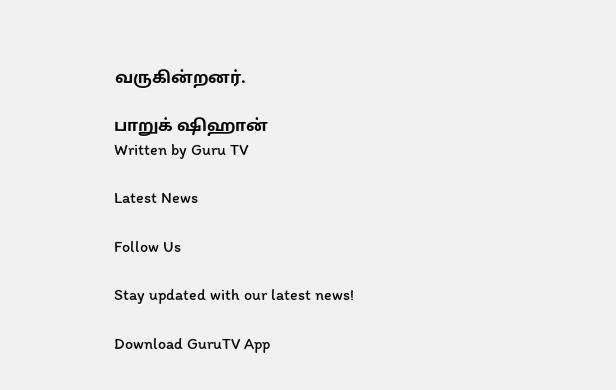வருகின்றனர்.

பாறுக் ஷிஹான்
Written by Guru TV

Latest News

Follow Us

Stay updated with our latest news!

Download GuruTV App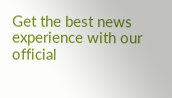Get the best news experience with our official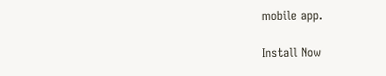mobile app.

Install Now